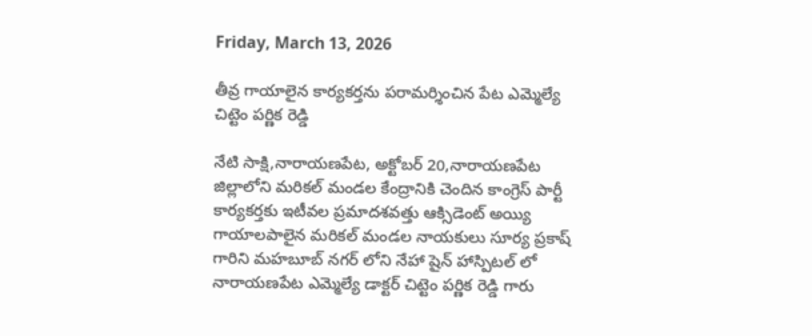Friday, March 13, 2026

తీవ్ర గాయాలైన కార్యకర్తను పరామర్శించిన పేట ఎమ్మెల్యే చిట్టెం పర్ణిక రెడ్డి

నేటి సాక్షి,నారాయణపేట, అక్టోబర్ 20,నారాయణపేట జిల్లాలోని మరికల్ మండల కేంద్రానికి చెందిన కాంగ్రెస్ పార్టీ కార్యకర్తకు ఇటీవల ప్రమాదశవత్తు ఆక్సిడెంట్ అయ్యి గాయాలపాలైన మరికల్ మండల నాయకులు సూర్య ప్రకాష్ గారిని మహబూబ్ నగర్ లోని నేహా షైన్ హాస్పిటల్ లో నారాయణపేట ఎమ్మెల్యే డాక్టర్ చిట్టెం పర్ణిక రెడ్డి గారు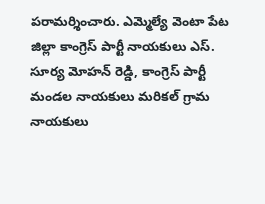పరామర్శించారు. ఎమ్మెల్యే వెంటా పేట జిల్లా కాంగ్రెస్ పార్టీ నాయకులు ఎస్. సూర్య మోహన్ రెడ్డి, కాంగ్రెస్ పార్టీ మండల నాయకులు మరికల్ గ్రామ నాయకులు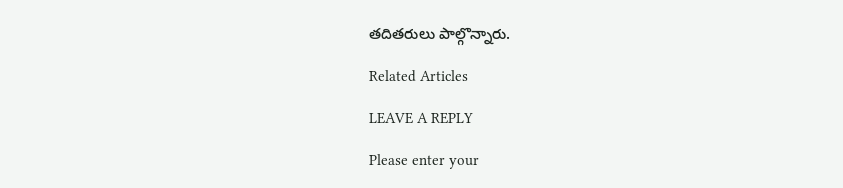తదితరులు పాల్గొన్నారు.

Related Articles

LEAVE A REPLY

Please enter your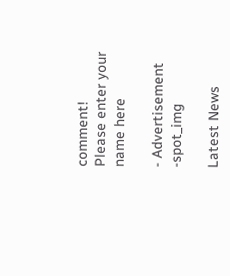comment!
Please enter your name here

- Advertisement -spot_img

Latest News